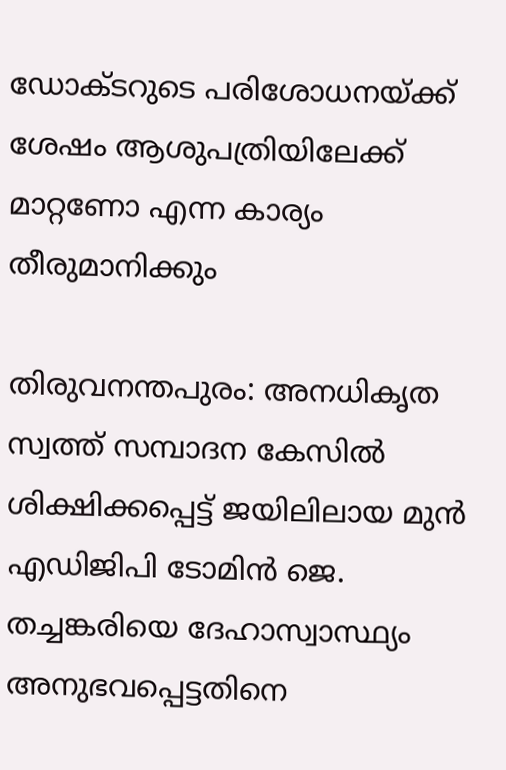ഡോക്ടറുടെ പരിശോധനയ്ക്ക് ശേഷം ആശുപത്രിയിലേക്ക് മാറ്റണോ എന്ന കാര്യം തീരുമാനിക്കും

തിരുവനന്തപുരം: അനധികൃത സ്വത്ത് സമ്പാദന കേസിൽ ശിക്ഷിക്കപ്പെട്ട് ജയിലിലായ മുൻ എഡിജിപി ടോമിൻ ജെ. തച്ചങ്കരിയെ ദേഹാസ്വാസ്ഥ്യം അനുഭവപ്പെട്ടതിനെ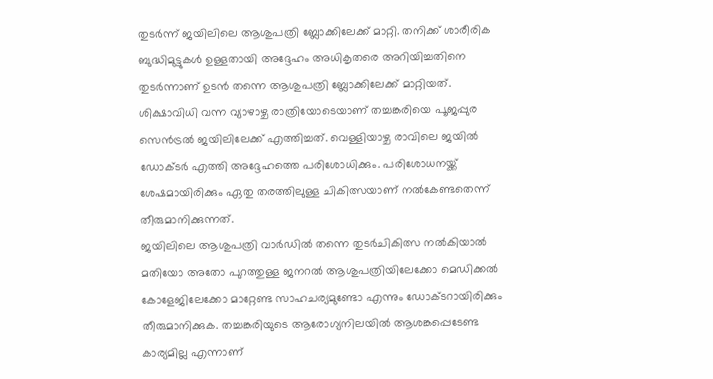തുടർന്ന് ജയിലിലെ ആശുപത്രി ബ്ലോക്കിലേക്ക് മാറ്റി. തനിക്ക് ശാരീരിക ബുദ്ധിമുട്ടുകൾ ഉള്ളതായി അദ്ദേഹം അധികൃതരെ അറിയിച്ചതിനെ തുടർന്നാണ് ഉടൻ തന്നെ ആശുപത്രി ബ്ലോക്കിലേക്ക് മാറ്റിയത്.
ശിക്ഷാവിധി വന്ന വ്യാഴാഴ്ച രാത്രിയോടെയാണ് തച്ചങ്കരിയെ പൂജപ്പുര സെൻട്രൽ ജയിലിലേക്ക് എത്തിച്ചത്. വെള്ളിയാഴ്ച രാവിലെ ജയിൽ ഡോക്ടർ എത്തി അദ്ദേഹത്തെ പരിശോധിക്കും. പരിശോധനയ്ക്ക് ശേഷമായിരിക്കും ഏതു തരത്തിലുള്ള ചികിത്സയാണ് നൽകേണ്ടതെന്ന് തീരുമാനിക്കുന്നത്.
ജയിലിലെ ആശുപത്രി വാർഡിൽ തന്നെ തുടർചികിത്സ നൽകിയാൽ മതിയോ അതോ പുറത്തുള്ള ജനറൽ ആശുപത്രിയിലേക്കോ മെഡിക്കൽ കോളേജിലേക്കോ മാറ്റേണ്ട സാഹചര്യമുണ്ടോ എന്നും ഡോക്ടറായിരിക്കും തീരുമാനിക്കുക. തച്ചങ്കരിയുടെ ആരോഗ്യനിലയിൽ ആശങ്കപ്പെടേണ്ട കാര്യമില്ല എന്നാണ്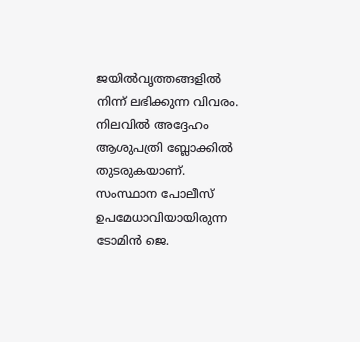ജയിൽവൃത്തങ്ങളിൽ നിന്ന് ലഭിക്കുന്ന വിവരം. നിലവിൽ അദ്ദേഹം ആശുപത്രി ബ്ലോക്കിൽ തുടരുകയാണ്.
സംസ്ഥാന പോലീസ് ഉപമേധാവിയായിരുന്ന ടോമിൻ ജെ.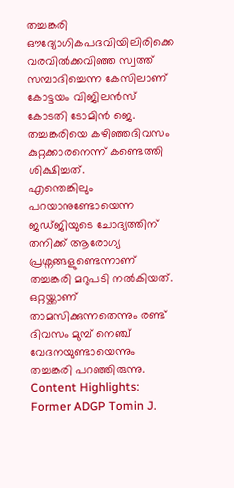തച്ചങ്കരി ഔദ്യോഗികപദവിയിലിരിക്കെ വരവിൽക്കവിഞ്ഞ സ്വത്ത് സമ്പാദിച്ചെന്ന കേസിലാണ് കോട്ടയം വിജിലൻസ് കോടതി ടോമിൻ ജെ. തച്ചങ്കരിയെ കഴിഞ്ഞദിവസം കുറ്റക്കാരനെന്ന് കണ്ടെത്തി ശിക്ഷിച്ചത്.
എന്തെങ്കിലും പറയാനുണ്ടോയെന്ന ജഡ്ജിയുടെ ചോദ്യത്തിന് തനിക്ക് ആരോഗ്യ പ്രശ്നങ്ങളുണ്ടെന്നാണ് തച്ചങ്കരി മറുപടി നൽകിയത്. ഒറ്റയ്ക്കാണ് താമസിക്കുന്നതെന്നും രണ്ട് ദിവസം മുമ്പ് നെഞ്ച് വേദനയുണ്ടായെന്നും തച്ചങ്കരി പറഞ്ഞിരുന്നു.
Content Highlights: Former ADGP Tomin J.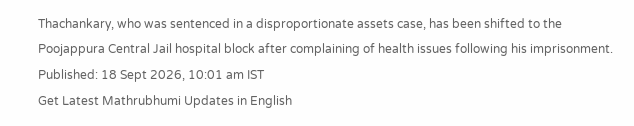Thachankary, who was sentenced in a disproportionate assets case, has been shifted to the Poojappura Central Jail hospital block after complaining of health issues following his imprisonment.
Published: 18 Sept 2026, 10:01 am IST
Get Latest Mathrubhumi Updates in English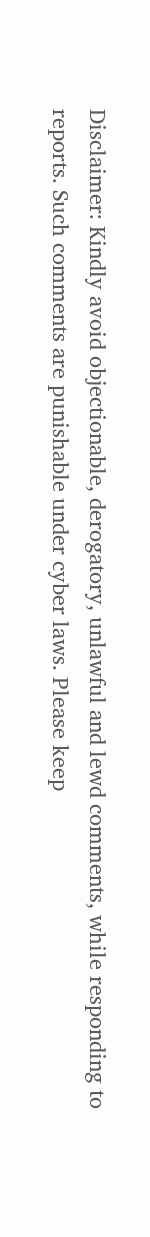Disclaimer: Kindly avoid objectionable, derogatory, unlawful and lewd comments, while responding to reports. Such comments are punishable under cyber laws. Please keep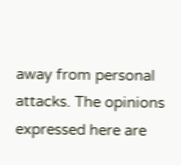away from personal attacks. The opinions expressed here are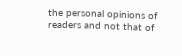the personal opinions of readers and not that of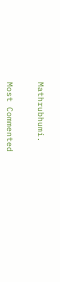Mathrubhumi.


Most Commented